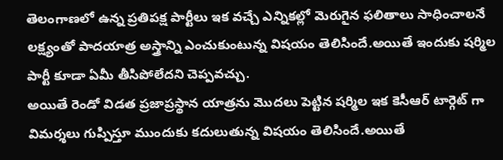తెలంగాణలో ఉన్న ప్రతిపక్ష పార్టీలు ఇక వచ్చే ఎన్నికల్లో మెరుగైన ఫలితాలు సాధించాలనే లక్ష్యంతో పాదయాత్ర అస్త్రాన్ని ఎంచుకుంటున్న విషయం తెలిసిందే.అయితే ఇందుకు షర్మిల పార్టీ కూడా ఏమీ తీసిపోలేదని చెప్పవచ్చు.
అయితే రెండో విడత ప్రజాప్రస్థాన యాత్రను మొదలు పెట్టిన షర్మిల ఇక కెసీఆర్ టార్గెట్ గా విమర్శలు గుప్పిస్తూ ముందుకు కదులుతున్న విషయం తెలిసిందే.అయితే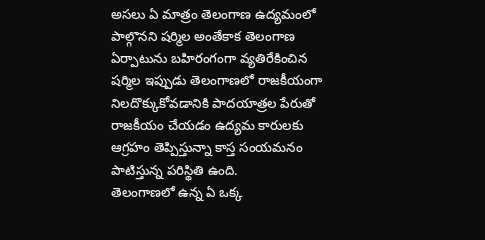అసలు ఏ మాత్రం తెలంగాణ ఉద్యమంలో పాల్గొనని షర్మిల అంతేకాక తెలంగాణ ఏర్పాటును బహిరంగంగా వ్యతిరేకించిన షర్మిల ఇప్పుడు తెలంగాణలో రాజకీయంగా నిలదొక్కుకోవడానికి పాదయాత్రల పేరుతో రాజకీయం చేయడం ఉద్యమ కారులకు ఆగ్రహం తెప్పిస్తున్నా కాస్త సంయమనం పాటిస్తున్న పరిస్థితి ఉంది.
తెలంగాణలో ఉన్న ఏ ఒక్క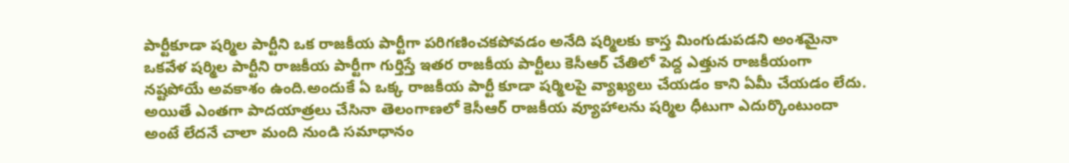పార్టీకూడా షర్మిల పార్టీని ఒక రాజకీయ పార్టీగా పరిగణించకపోవడం అనేది షర్మిలకు కాస్త మింగుడుపడని అంశమైనా ఒకవేళ షర్మిల పార్టీని రాజకీయ పార్టీగా గుర్తిస్తే ఇతర రాజకీయ పార్టీలు కెసీఆర్ చేతిలో పెద్ద ఎత్తున రాజకీయంగా నష్టపోయే అవకాశం ఉంది.అందుకే ఏ ఒక్క రాజకీయ పార్టీ కూడా షర్మిలపై వ్యాఖ్యలు చేయడం కాని ఏమీ చేయడం లేదు.
అయితే ఎంతగా పాదయాత్రలు చేసినా తెలంగాణలో కెసీఆర్ రాజకీయ వ్యూహాలను షర్మిల ధీటుగా ఎదుర్కొంటుందా అంటే లేదనే చాలా మంది నుండి సమాధానం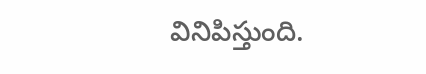వినిపిస్తుంది.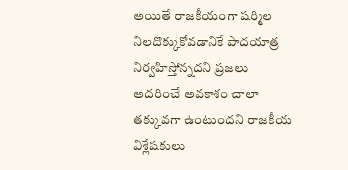అయితే రాజకీయంగా షర్మిల నిలదొక్కుకోవడానికే పాదయాత్ర నిర్వహిస్తోన్నదని ప్రజలు అదరించే అవకాశం చాలా తక్కువగా ఉంటుందని రాజకీయ విశ్లేషకులు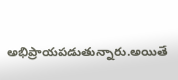అభిప్రాయపడుతున్నారు.అయితే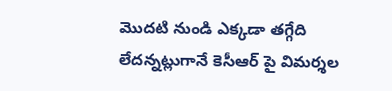మొదటి నుండి ఎక్కడా తగ్గేది లేదన్నట్లుగానే కెసీఆర్ పై విమర్శల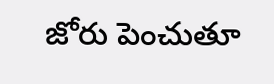జోరు పెంచుతూ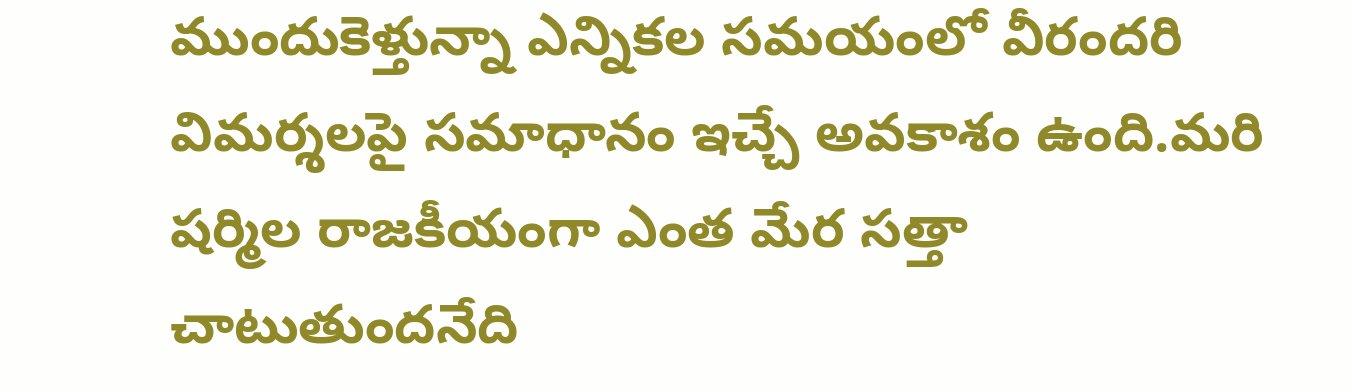ముందుకెళ్తున్నా ఎన్నికల సమయంలో వీరందరి విమర్శలపై సమాధానం ఇచ్చే అవకాశం ఉంది.మరి షర్మిల రాజకీయంగా ఎంత మేర సత్తా చాటుతుందనేది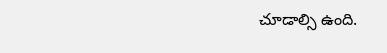చూడాల్సి ఉంది.